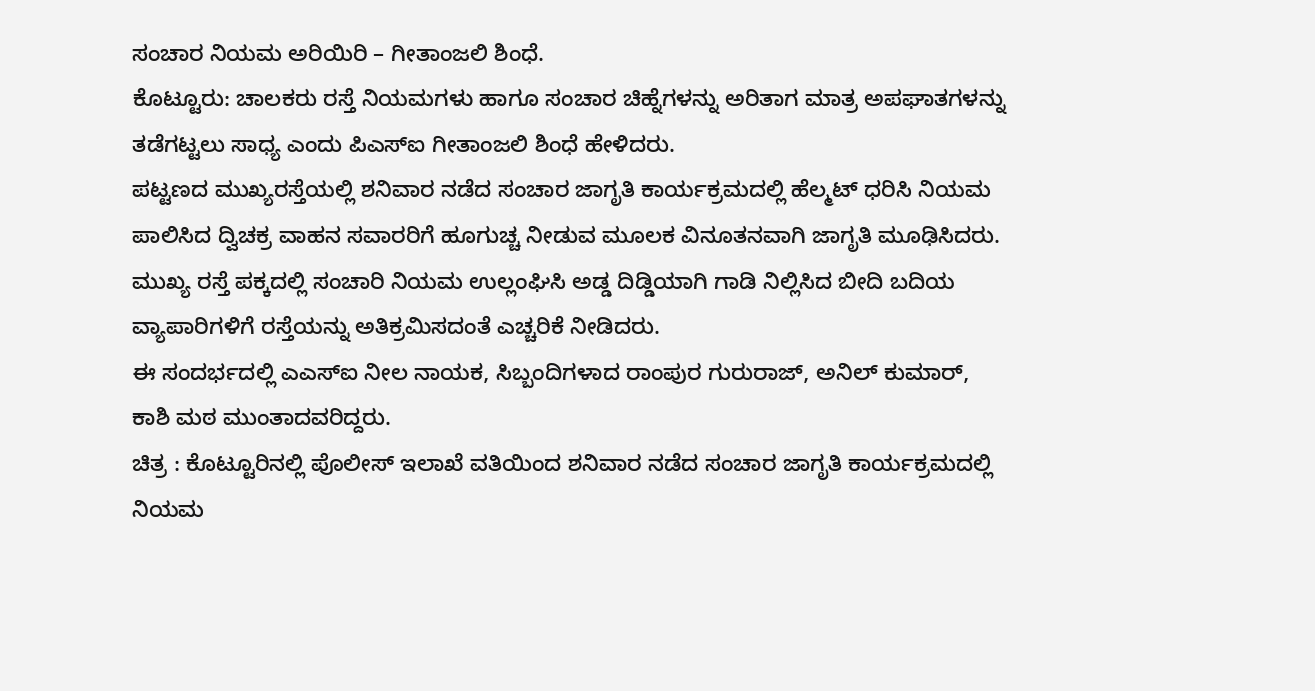ಸಂಚಾರ ನಿಯಮ ಅರಿಯಿರಿ – ಗೀತಾಂಜಲಿ ಶಿಂಧೆ.
ಕೊಟ್ಟೂರು: ಚಾಲಕರು ರಸ್ತೆ ನಿಯಮಗಳು ಹಾಗೂ ಸಂಚಾರ ಚಿಹ್ನೆಗಳನ್ನು ಅರಿತಾಗ ಮಾತ್ರ ಅಪಘಾತಗಳನ್ನು ತಡೆಗಟ್ಟಲು ಸಾಧ್ಯ ಎಂದು ಪಿಎಸ್ಐ ಗೀತಾಂಜಲಿ ಶಿಂಧೆ ಹೇಳಿದರು.
ಪಟ್ಟಣದ ಮುಖ್ಯರಸ್ತೆಯಲ್ಲಿ ಶನಿವಾರ ನಡೆದ ಸಂಚಾರ ಜಾಗೃತಿ ಕಾರ್ಯಕ್ರಮದಲ್ಲಿ ಹೆಲ್ಮಟ್ ಧರಿಸಿ ನಿಯಮ ಪಾಲಿಸಿದ ದ್ವಿಚಕ್ರ ವಾಹನ ಸವಾರರಿಗೆ ಹೂಗುಚ್ಚ ನೀಡುವ ಮೂಲಕ ವಿನೂತನವಾಗಿ ಜಾಗೃತಿ ಮೂಢಿಸಿದರು.
ಮುಖ್ಯ ರಸ್ತೆ ಪಕ್ಕದಲ್ಲಿ ಸಂಚಾರಿ ನಿಯಮ ಉಲ್ಲಂಘಿಸಿ ಅಡ್ಡ ದಿಡ್ಡಿಯಾಗಿ ಗಾಡಿ ನಿಲ್ಲಿಸಿದ ಬೀದಿ ಬದಿಯ ವ್ಯಾಪಾರಿಗಳಿಗೆ ರಸ್ತೆಯನ್ನು ಅತಿಕ್ರಮಿಸದಂತೆ ಎಚ್ಚರಿಕೆ ನೀಡಿದರು.
ಈ ಸಂದರ್ಭದಲ್ಲಿ ಎಎಸ್ಐ ನೀಲ ನಾಯಕ, ಸಿಬ್ಬಂದಿಗಳಾದ ರಾಂಪುರ ಗುರುರಾಜ್, ಅನಿಲ್ ಕುಮಾರ್, ಕಾಶಿ ಮಠ ಮುಂತಾದವರಿದ್ದರು.
ಚಿತ್ರ : ಕೊಟ್ಟೂರಿನಲ್ಲಿ ಪೊಲೀಸ್ ಇಲಾಖೆ ವತಿಯಿಂದ ಶನಿವಾರ ನಡೆದ ಸಂಚಾರ ಜಾಗೃತಿ ಕಾರ್ಯಕ್ರಮದಲ್ಲಿ ನಿಯಮ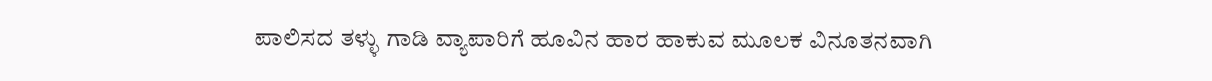ಪಾಲಿಸದ ತಳ್ಳು ಗಾಡಿ ವ್ಯಾಪಾರಿಗೆ ಹೂವಿನ ಹಾರ ಹಾಕುವ ಮೂಲಕ ವಿನೂತನವಾಗಿ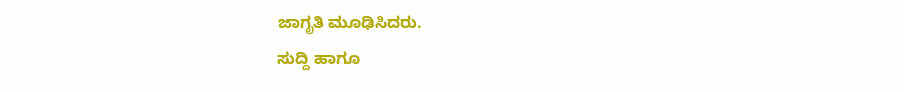ಜಾಗೃತಿ ಮೂಢಿಸಿದರು.
ಸುದ್ದಿ ಹಾಗೂ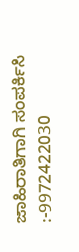ಜಾಹಿರಾತಿಗಾಗಿ ಸಂಪರ್ಕಿಸಿ :-9972422030